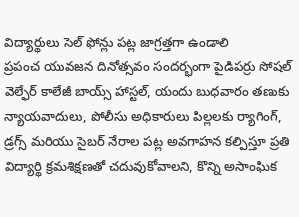విద్యార్థులు సెల్ ఫోన్లు పట్ల జాగ్రత్తగా ఉండాలి
ప్రపంచ యువజన దినోత్సవం సందర్భంగా పైడిపర్రు సోషల్ వెల్ఫేర్ కాలేజీ బాయ్స్ హాస్టల్, యందు బుధవారం తణుకు న్యాయవాదులు, పోలీసు అధికారులు పిల్లలకు ర్యాగింగ్, డ్రగ్స్ మరియు సైబర్ నేరాల పట్ల అవగాహన కల్పిస్తూ ప్రతి విద్యార్థి క్రమశిక్షణతో చదువుకోవాలని, కొన్ని అసాంఘిక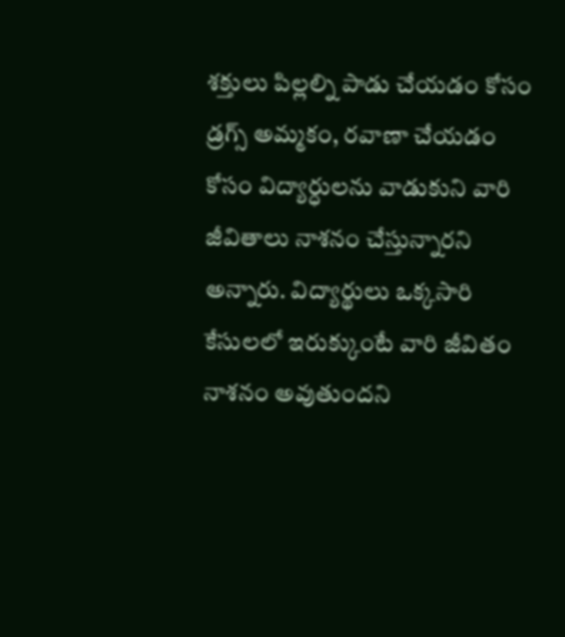శక్తులు పిల్లల్ని పాడు చేయడం కోసం డ్రగ్స్ అమ్మకం, రవాణా చేయడం కోసం విద్యార్ధులను వాడుకుని వారి జీవితాలు నాశనం చేస్తున్నారని అన్నారు. విద్యార్థులు ఒక్కసారి కేసులలో ఇరుక్కుంటే వారి జీవితం నాశనం అవుతుందని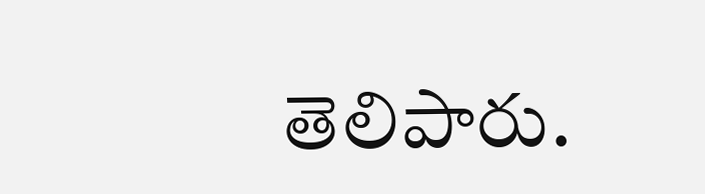తెలిపారు.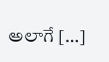అలాగే […]